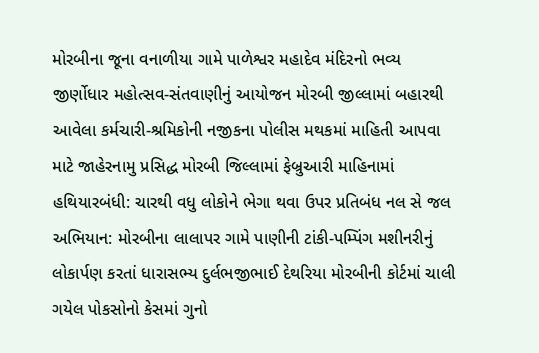મોરબીના જૂના વનાળીયા ગામે પાળેશ્વર મહાદેવ મંદિરનો ભવ્ય જીર્ણોધાર મહોત્સવ-સંતવાણીનું આયોજન મોરબી જીલ્લામાં બહારથી આવેલા કર્મચારી-શ્રમિકોની નજીકના પોલીસ મથકમાં માહિતી આપવા માટે જાહેરનામુ પ્રસિદ્ધ મોરબી જિલ્લામાં ફેબ્રુઆરી માહિનામાં હથિયારબંધી: ચારથી વધુ લોકોને ભેગા થવા ઉપર પ્રતિબંધ નલ સે જલ અભિયાન: મોરબીના લાલાપર ગામે પાણીની ટાંકી-પમ્પિંગ મશીનરીનું લોકાર્પણ કરતાં ધારાસભ્ય દુર્લભજીભાઈ દેથરિયા મોરબીની કોર્ટમાં ચાલી ગયેલ પોકસોનો કેસમાં ગુનો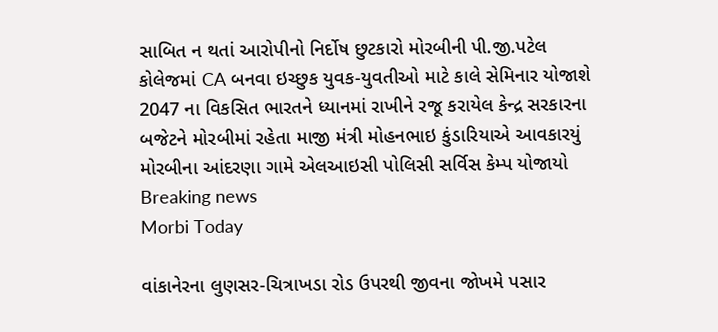સાબિત ન થતાં આરોપીનો નિર્દોષ છુટકારો મોરબીની પી.જી.પટેલ કોલેજમાં CA બનવા ઇચ્છુક યુવક-યુવતીઓ માટે કાલે સેમિનાર યોજાશે 2047 ના વિકસિત ભારતને ધ્યાનમાં રાખીને રજૂ કરાયેલ કેન્દ્ર સરકારના બજેટને મોરબીમાં રહેતા માજી મંત્રી મોહનભાઇ કુંડારિયાએ આવકારયું મોરબીના આંદરણા ગામે એલઆઇસી પોલિસી સર્વિસ કેમ્પ યોજાયો
Breaking news
Morbi Today

વાંકાનેરના લુણસર-ચિત્રાખડા રોડ ઉપરથી જીવના જોખમે પસાર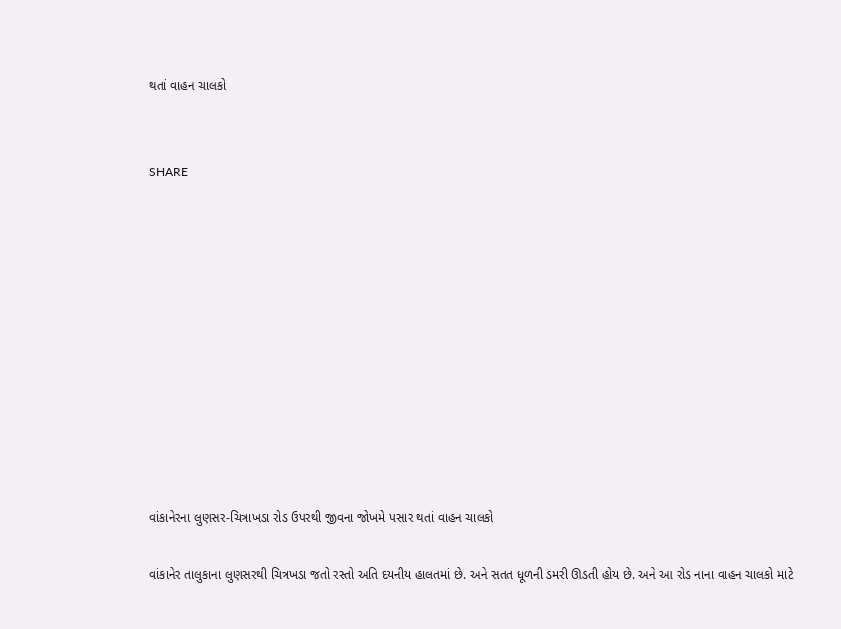થતાં વાહન ચાલકો


SHARE











વાંકાનેરના લુણસર-ચિત્રાખડા રોડ ઉપરથી જીવના જોખમે પસાર થતાં વાહન ચાલકો

વાંકાનેર તાલુકાના લુણસરથી ચિત્રખડા જતો રસ્તો અતિ દયનીય હાલતમાં છે. અને સતત ધૂળની ડમરી ઊડતી હોય છે. અને આ રોડ નાના વાહન ચાલકો માટે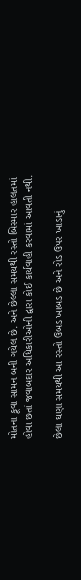મોતના કૂવા સામન બની ગયેલ છે. અને છેલ્લા સમયથી રસ્તો બિસ્માર હાલતમાં હોવા છતાં જવાબદાર અધિકારીઓની દ્વારા કોઈ કાર્યવાહી કરવામાં આવતી નથી.

છેલા ઘણા સમયથી આ રસ્તો ઉબડ ખાબડ છે અને રોડ ઉપર ખાડાનું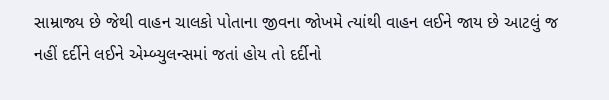સામ્રાજ્ય છે જેથી વાહન ચાલકો પોતાના જીવના જોખમે ત્યાંથી વાહન લઈને જાય છે આટલું જ નહીં દર્દીને લઈને એમ્બ્યુલન્સમાં જતાં હોય તો દર્દીનો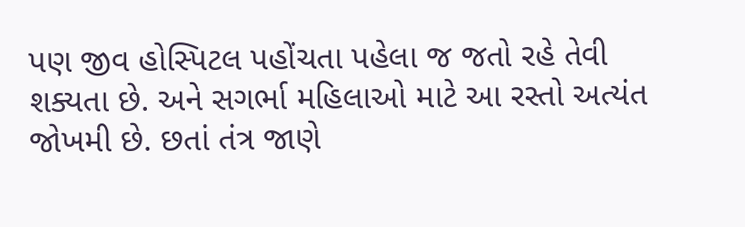પણ જીવ હોસ્પિટલ પહોંચતા પહેલા જ જતો રહે તેવી શક્યતા છે. અને સગર્ભા મહિલાઓ માટે આ રસ્તો અત્યંત જોખમી છે. છતાં તંત્ર જાણે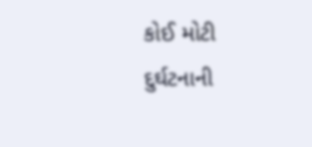કોઈ મોટી દુર્ઘટનાની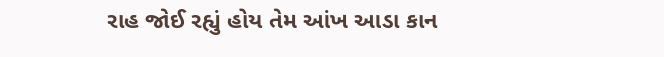રાહ જોઈ રહ્યું હોય તેમ આંખ આડા કાન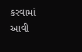કરવામાં આવી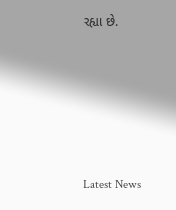રહ્યા છે.






Latest News